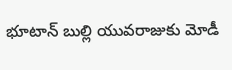భూటాన్ బుల్లి యువరాజుకు మోడీ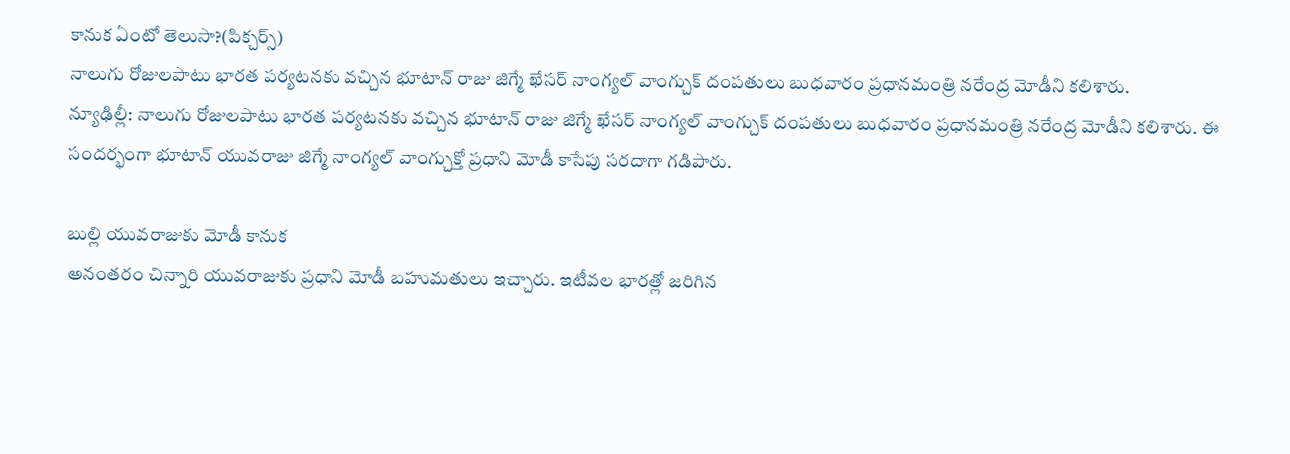కానుక ఏంటో తెలుసా?(పిక్చర్స్)
నాలుగు రోజులపాటు భారత పర్యటనకు వచ్చిన భూటాన్ రాజు జిగ్మే ఖేసర్ నాంగ్యల్ వాంగ్చుక్ దంపతులు బుధవారం ప్రధానమంత్రి నరేంద్ర మోడీని కలిశారు.
న్యూఢిల్లీ: నాలుగు రోజులపాటు భారత పర్యటనకు వచ్చిన భూటాన్ రాజు జిగ్మే ఖేసర్ నాంగ్యల్ వాంగ్చుక్ దంపతులు బుధవారం ప్రధానమంత్రి నరేంద్ర మోడీని కలిశారు. ఈ సందర్భంగా భూటాన్ యువరాజు జిగ్మే నాంగ్యల్ వాంగ్చుక్తో ప్రధాని మోడీ కాసేపు సరదాగా గడిపారు.

బుల్లి యువరాజుకు మోడీ కానుక
అనంతరం చిన్నారి యువరాజుకు ప్రధాని మోడీ బహుమతులు ఇచ్చారు. ఇటీవల భారత్లో జరిగిన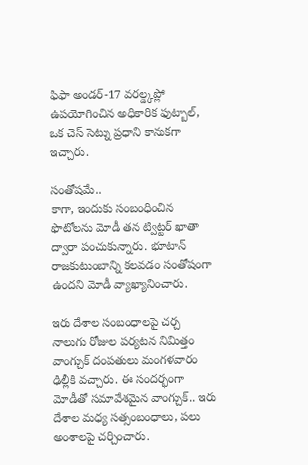ఫిఫా అండర్-17 వరల్డ్కప్లో ఉపయోగించిన అధికారిక ఫుట్బాల్, ఒక చెస్ సెట్ను ప్రధాని కానుకగా ఇచ్చారు.

సంతోషమే..
కాగా, ఇందుకు సంబంధించిన ఫొటోలను మోడీ తన ట్విట్టర్ ఖాతా ద్వారా పంచుకున్నారు. భూటాన్ రాజకుటుంబాన్ని కలవడం సంతోషంగా ఉందని మోడీ వ్యాఖ్యానించారు.

ఇరు దేశాల సంబంధాలపై చర్చ
నాలుగు రోజుల పర్యటన నిమిత్తం వాంగ్చుక్ దంపతులు మంగళవారం ఢిల్లీకి వచ్చారు. ఈ సందర్భంగా మోడీతో సమావేశమైన వాంగ్చుక్.. ఇరు దేశాల మధ్య సత్సంబంధాలు, పలు అంశాలపై చర్చించారు.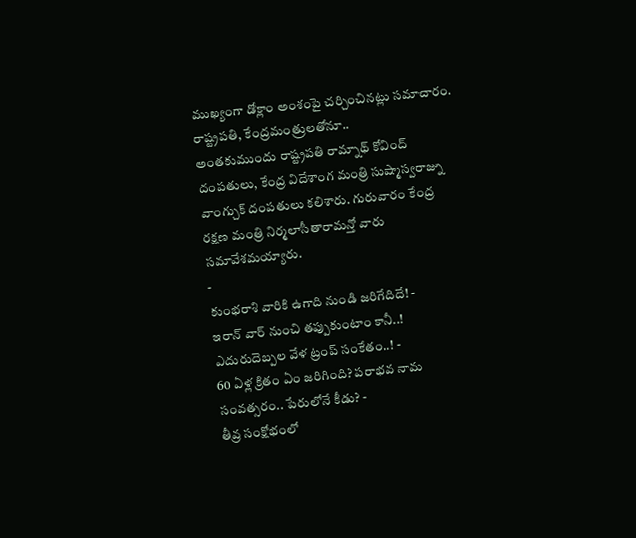ముఖ్యంగా డోక్లాం అంశంపై చర్చించినట్లు సమాచారం.
రాష్ట్రపతి, కేంద్రమంత్రులతోనూ..
అంతకుముందు రాష్ట్రపతి రామ్నాథ్ కోవింద్ దంపతులు, కేంద్ర విదేశాంగ మంత్రి సుష్మాస్వరాజ్ను వాంగ్చుక్ దంపతులు కలిశారు. గురువారం కేంద్ర రక్షణ మంత్రి నిర్మలాసీతారామన్తో వారు సమావేశమయ్యారు.
-
కుంభరాశి వారికి ఉగాది నుండి జరిగేదిదే! -
ఇరాన్ వార్ నుంచి తప్పుకుంటాం కానీ..! ఎదురుదెబ్పల వేళ ట్రంప్ సంకేతం..! -
60 ఏళ్ల క్రితం ఏం జరిగింది? పరాభవ నామ సంవత్సరం.. పేరులోనే కీడు? -
తీవ్ర సంక్షోభంలో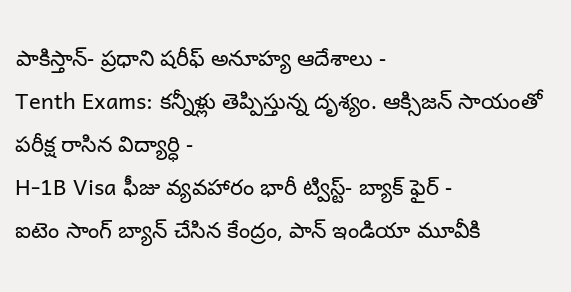పాకిస్తాన్- ప్రధాని షరీఫ్ అనూహ్య ఆదేశాలు -
Tenth Exams: కన్నీళ్లు తెప్పిస్తున్న దృశ్యం. ఆక్సిజన్ సాయంతో పరీక్ష రాసిన విద్యార్ధి -
H-1B Visa ఫీజు వ్యవహారం భారీ ట్విస్ట్- బ్యాక్ ఫైర్ -
ఐటెం సాంగ్ బ్యాన్ చేసిన కేంద్రం, పాన్ ఇండియా మూవీకి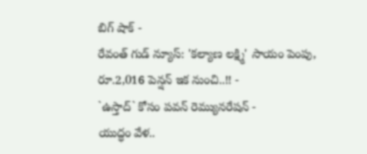బిగ్ షాక్ -
రేవంత్ గుడ్ న్యూస్: 'కల్యాణ లక్ష్మి' సాయం పెంపు, రూ.2,016 పెన్షన్ ఇక నుంచి..!! -
`ఉస్తాద్` కోసం పవన్ రెమ్యునరేషన్ -
యుద్ధం వేళ..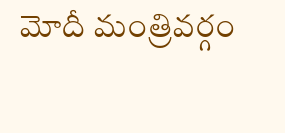మోదీ మంత్రివర్గం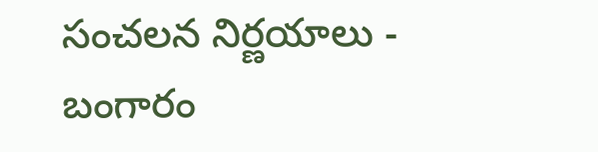సంచలన నిర్ణయాలు -
బంగారం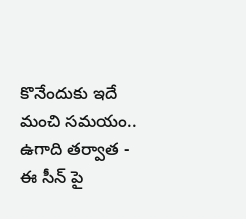కొనేందుకు ఇదే మంచి సమయం.. ఉగాది తర్వాత -
ఈ సీన్ పై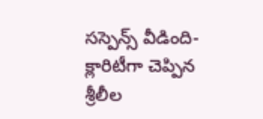సస్పెన్స్ వీడింది- క్లారిటీగా చెప్పిన శ్రీలీల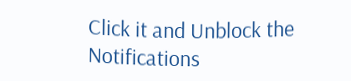Click it and Unblock the Notifications